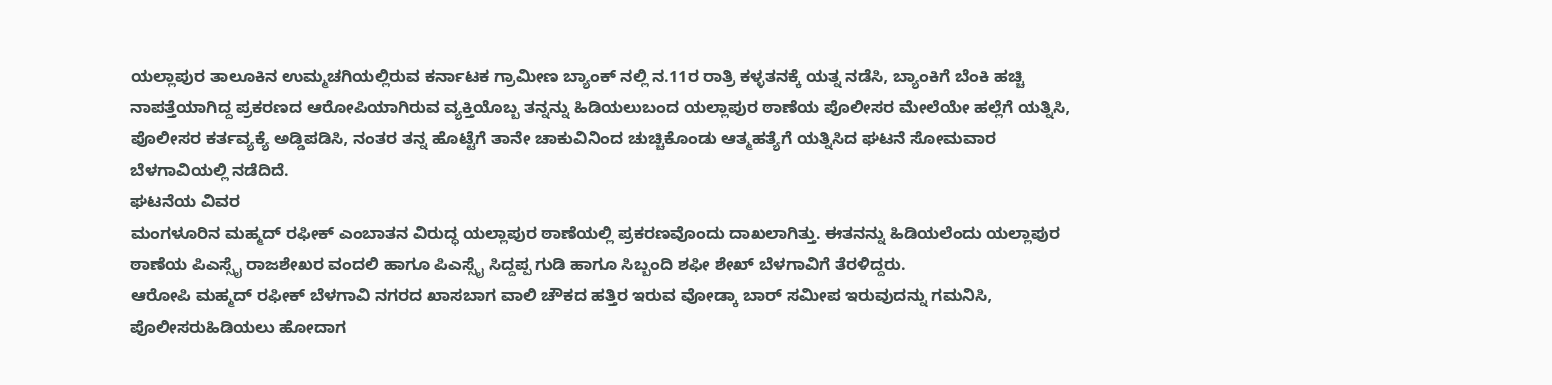ಯಲ್ಲಾಪುರ ತಾಲೂಕಿನ ಉಮ್ಮಚಗಿಯಲ್ಲಿರುವ ಕರ್ನಾಟಕ ಗ್ರಾಮೀಣ ಬ್ಯಾಂಕ್ ನಲ್ಲಿ ನ.11ರ ರಾತ್ರಿ ಕಳ್ಳತನಕ್ಕೆ ಯತ್ನ ನಡೆಸಿ, ಬ್ಯಾಂಕಿಗೆ ಬೆಂಕಿ ಹಚ್ಚಿ ನಾಪತ್ತೆಯಾಗಿದ್ದ ಪ್ರಕರಣದ ಆರೋಪಿಯಾಗಿರುವ ವ್ಯಕ್ತಿಯೊಬ್ಬ ತನ್ನನ್ನು ಹಿಡಿಯಲುಬಂದ ಯಲ್ಲಾಪುರ ಠಾಣೆಯ ಪೊಲೀಸರ ಮೇಲೆಯೇ ಹಲ್ಲೆಗೆ ಯತ್ನಿಸಿ, ಪೊಲೀಸರ ಕರ್ತವ್ಯಕ್ಯೆ ಅಡ್ಡಿಪಡಿಸಿ, ನಂತರ ತನ್ನ ಹೊಟ್ಟೆಗೆ ತಾನೇ ಚಾಕುವಿನಿಂದ ಚುಚ್ಚಿಕೊಂಡು ಆತ್ಮಹತ್ಯೆಗೆ ಯತ್ನಿಸಿದ ಘಟನೆ ಸೋಮವಾರ ಬೆಳಗಾವಿಯಲ್ಲಿ ನಡೆದಿದೆ.
ಘಟನೆಯ ವಿವರ
ಮಂಗಳೂರಿನ ಮಹ್ಮದ್ ರಫೀಕ್ ಎಂಬಾತನ ವಿರುದ್ಧ ಯಲ್ಲಾಪುರ ಠಾಣೆಯಲ್ಲಿ ಪ್ರಕರಣವೊಂದು ದಾಖಲಾಗಿತ್ತು. ಈತನನ್ನು ಹಿಡಿಯಲೆಂದು ಯಲ್ಲಾಪುರ ಠಾಣೆಯ ಪಿಎಸ್ಸೈ ರಾಜಶೇಖರ ವಂದಲಿ ಹಾಗೂ ಪಿಎಸ್ಸೈ ಸಿದ್ದಪ್ಪ ಗುಡಿ ಹಾಗೂ ಸಿಬ್ಬಂದಿ ಶಫೀ ಶೇಖ್ ಬೆಳಗಾವಿಗೆ ತೆರಳಿದ್ದರು.
ಆರೋಪಿ ಮಹ್ಮದ್ ರಫೀಕ್ ಬೆಳಗಾವಿ ನಗರದ ಖಾಸಬಾಗ ವಾಲಿ ಚೌಕದ ಹತ್ತಿರ ಇರುವ ವೋಡ್ಕಾ ಬಾರ್ ಸಮೀಪ ಇರುವುದನ್ನು ಗಮನಿಸಿ, ಪೊಲೀಸರುಹಿಡಿಯಲು ಹೋದಾಗ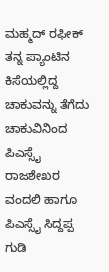ಮಹ್ಮದ್ ರಫೀಕ್ ತನ್ನ ಪ್ಯಾಂಟಿನ ಕಿಸೆಯಲ್ಲಿದ್ದ ಚಾಕುವನ್ನು ತೆಗೆದು ಚಾಕುವಿನಿಂದ ಪಿಎಸ್ಸೈ ರಾಜಶೇಖರ ವಂದಲಿ ಹಾಗೂ ಪಿಎಸ್ಸೈ ಸಿದ್ದಪ್ಪ ಗುಡಿ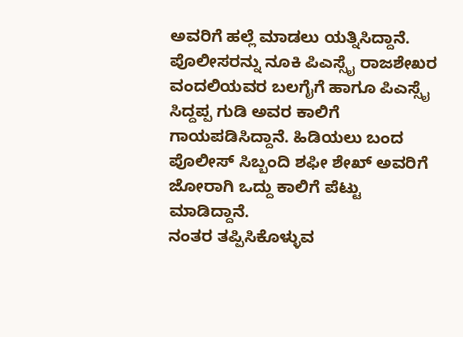ಅವರಿಗೆ ಹಲ್ಲೆ ಮಾಡಲು ಯತ್ನಿಸಿದ್ದಾನೆ.
ಪೊಲೀಸರನ್ನು ನೂಕಿ ಪಿಎಸ್ಸೈ ರಾಜಶೇಖರ ವಂದಲಿಯವರ ಬಲಗೈಗೆ ಹಾಗೂ ಪಿಎಸ್ಸೈ ಸಿದ್ದಪ್ಪ ಗುಡಿ ಅವರ ಕಾಲಿಗೆ ಗಾಯಪಡಿಸಿದ್ದಾನೆ. ಹಿಡಿಯಲು ಬಂದ ಪೊಲೀಸ್ ಸಿಬ್ಬಂದಿ ಶಫೀ ಶೇಖ್ ಅವರಿಗೆ ಜೋರಾಗಿ ಒದ್ದು ಕಾಲಿಗೆ ಪೆಟ್ಟು ಮಾಡಿದ್ದಾನೆ.
ನಂತರ ತಪ್ಪಿಸಿಕೊಳ್ಳುವ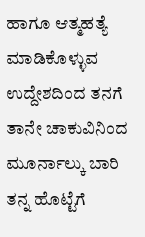ಹಾಗೂ ಆತ್ಮಹತ್ಯೆ ಮಾಡಿಕೊಳ್ಳುವ ಉದ್ದೇಶದಿಂದ ತನಗೆ ತಾನೇ ಚಾಕುವಿನಿಂದ ಮೂರ್ನಾಲ್ಕು ಬಾರಿ ತನ್ನ ಹೊಟ್ಟೆಗೆ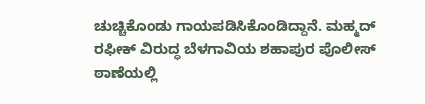ಚುಚ್ಚಿಕೊಂಡು ಗಾಯಪಡಿಸಿಕೊಂಡಿದ್ದಾನೆ. ಮಹ್ಮದ್ ರಫೀಕ್ ವಿರುದ್ಧ ಬೆಳಗಾವಿಯ ಶಹಾಪುರ ಪೊಲೀಸ್ ಠಾಣೆಯಲ್ಲಿ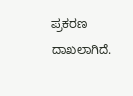ಪ್ರಕರಣ ದಾಖಲಾಗಿದೆ.